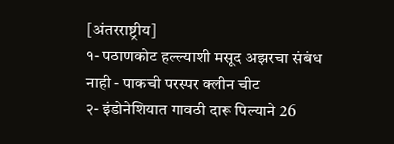[अंतरराष्ट्रीय]
१- पठाणकोट हल्ल्याशी मसूद अझरचा संबंध नाही - पाकची परस्पर क्लीन चीट
२- इंडोनेशियात गावठी दारू पिल्याने 26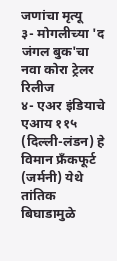जणांचा मृत्यू
३- मोगलीच्या 'द जंगल बुक'चा नवा कोरा ट्रेलर रिलीज
४- एअर इंडियाचे एआय ११५ (दिल्ली-लंडन) हे विमान फ्रँकफूर्ट (जर्मनी) येथे तांतिक बिघाडामुळे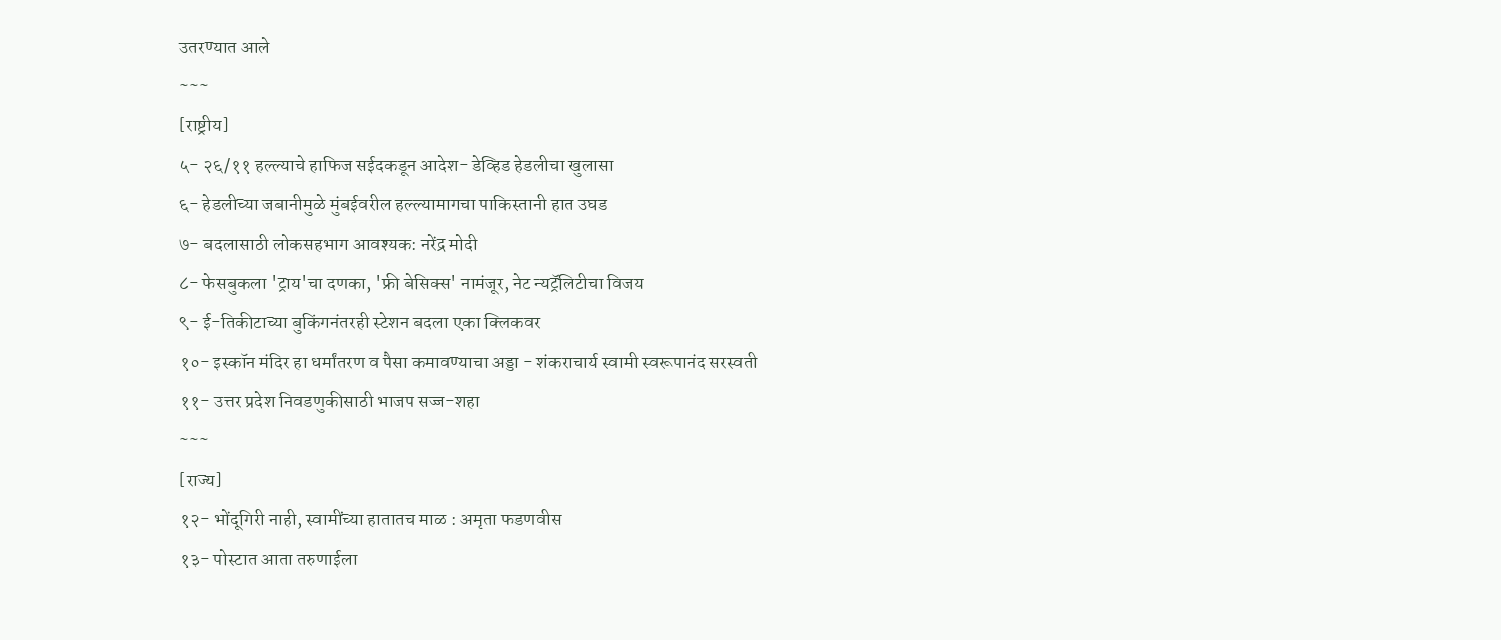उतरण्यात आले
~~~
[राष्ट्रीय]
५- २६/११ हल्ल्याचे हाफिज सईदकडून आदेश- डेव्हिड हेडलीचा खुलासा
६- हेडलीच्या जबानीमुळे मुंबईवरील हल्ल्यामागचा पाकिस्तानी हात उघड
७- बदलासाठी लोकसहभाग आवश्यक: नरेंद्र मोदी
८- फेसबुकला 'ट्राय'चा दणका, 'फ्री बेसिक्स' नामंजूर, नेट न्यट्रॅलिटीचा विजय
९- ई-तिकीटाच्या बुकिंगनंतरही स्टेशन बदला एका क्लिकवर
१०- इस्कॉन मंदिर हा धर्मांतरण व पैसा कमावण्याचा अड्डा - शंकराचार्य स्वामी स्वरूपानंद सरस्वती
११- उत्तर प्रदेश निवडणुकीसाठी भाजप सज्ज-शहा
~~~
[राज्य]
१२- भोंदूगिरी नाही, स्वामींच्या हातातच माळ : अमृता फडणवीस
१३- पोस्टात आता तरुणाईला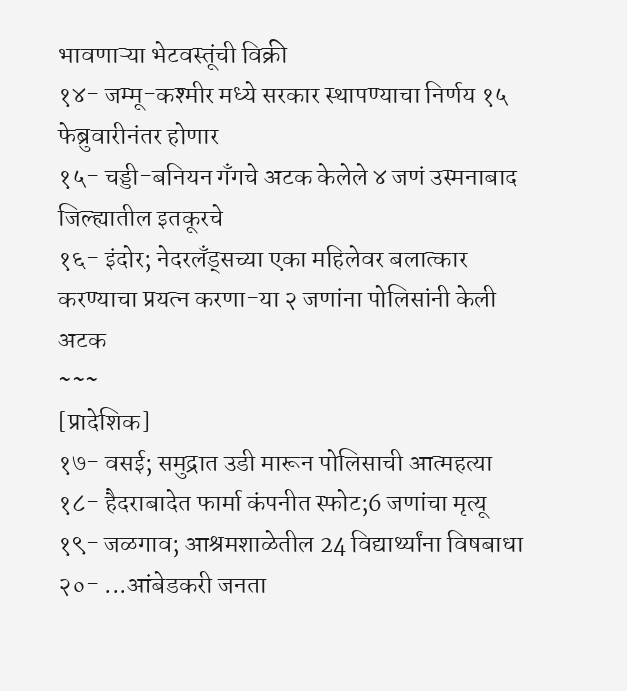भावणाऱ्या भेटवस्तूंची विक्री
१४- जम्मू-कश्मीर मध्ये सरकार स्थापण्याचा निर्णय १५ फेब्रुवारीनंतर होणार
१५- चड्डी-बनियन गँगचे अटक केलेले ४ जणं उस्मनाबाद जिल्ह्यातील इतकूरचे
१६- इंदोर; नेदरलँड्सच्या एका महिलेवर बलात्कार करण्याचा प्रयत्न करणा-या २ जणांना पोलिसांनी केली अटक
~~~
[प्रादेशिक]
१७- वसई; समुद्रात उडी मारून पोलिसाची आत्महत्या
१८- हैदराबादेत फार्मा कंपनीत स्फोट;6 जणांचा मृत्यू
१९- जळगाव; आश्रमशाळेतील 24 विद्यार्थ्यांना विषबाधा
२०- ...आंबेडकरी जनता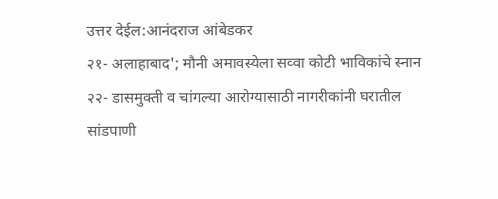उत्तर देईल:आनंदराज आंबेडकर
२१- अलाहाबाद'; मौनी अमावस्येला सव्वा कोटी भाविकांचे स्नान
२२- डासमुक्ती व चांगल्या आरोग्यासाठी नागरीकांनी घरातील सांडपाणी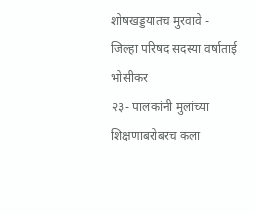शोषखड्डयातच मुरवावे - जिल्हा परिषद सदस्या वर्षाताई भोसीकर
२३- पालकांनी मुलांच्या शिक्षणाबरोबरच कला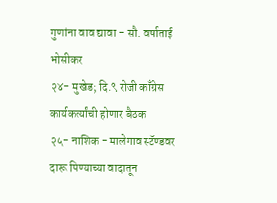गुणांना वाव द्यावा - सौ. वर्षाताई भोसीकर
२४- मुखेड; दि.९ रोजी काँग्रेस कार्यकर्त्यांची होणार बैठक
२५- नाशिक - मालेगाव स्टॅण्डवर दारू पिण्याच्या वादातून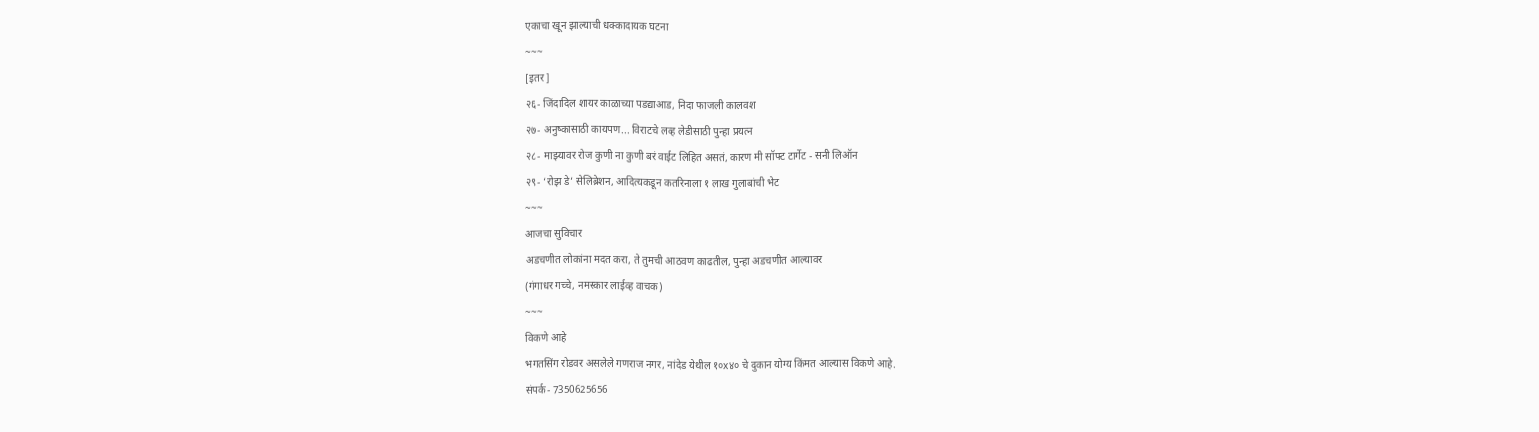एकाचा खून झाल्याची धक्कादायक घटना
~~~
[इतर]
२६- जिंदादिल शायर काळाच्या पडद्याआड, निदा फाजली कालवश
२७- अनुष्कासाठी कायपण... विराटचे लव्ह लेडीसाठी पुन्हा प्रयत्न
२८- माझ्यावर रोज कुणी ना कुणी बरं वाईट लिहित असतं, कारण मी सॉफ्ट टार्गेट - सनी लिऑन
२९- ‘रोझ डे’ सेलिब्रेशन, आदित्यकडून कतरिनाला १ लाख गुलाबांची भेट
~~~
आजचा सुविचार
अडचणीत लोकांना मदत करा, ते तुमची आठवण काढतील, पुन्हा अडचणीत आल्यावर
(गंगाधर गच्चे, नमस्कार लाईव्ह वाचक)
~~~
विकणे आहे
भगतसिंग रोडवर असलेले गणराज नगर, नांदेड येथील १०x४० चे दुकान योग्य किंमत आल्यास विकणे आहे.
संपर्क- 7350625656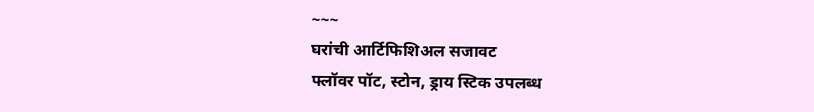~~~
घरांची आर्टिफिशिअल सजावट
फ्लॉवर पॉट, स्टोन, ड्राय स्टिक उपलब्ध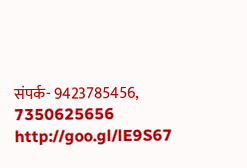संपर्क- 9423785456, 7350625656
http://goo.gl/lE9S67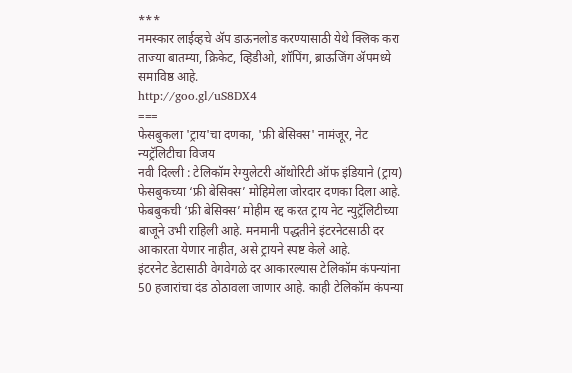***
नमस्कार लाईव्हचे ॲप डाऊनलोड करण्यासाठी येथे क्लिक करा
ताज्या बातम्या, क्रिकेट, व्हिडीओ, शॉपिंग, ब्राऊजिंग ॲपमध्ये समाविष्ठ आहे.
http://goo.gl/uS8DX4
===
फेसबुकला 'ट्राय'चा दणका, 'फ्री बेसिक्स' नामंजूर, नेट न्यट्रॅलिटीचा विजय
नवी दिल्ली : टेलिकॉम रेग्युलेटरी ऑथोरिटी ऑफ इंडियाने (ट्राय) फेसबुकच्या ‘फ्री बेसिक्स’ मोहिमेला जोरदार दणका दिला आहे. फेबबुकची ‘फ्री बेसिक्स’ मोहीम रद्द करत ट्राय नेट न्युट्रॅलिटीच्या बाजूने उभी राहिली आहे. मनमानी पद्धतीने इंटरनेटसाठी दर आकारता येणार नाहीत, असे ट्रायने स्पष्ट केले आहे.
इंटरनेट डेटासाठी वेगवेगळे दर आकारल्यास टेलिकॉम कंपन्यांना 50 हजारांचा दंड ठोठावला जाणार आहे. काही टेलिकॉम कंपन्या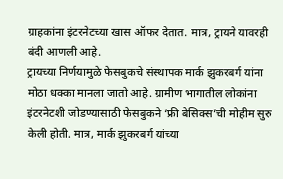ग्राहकांना इंटरनेटच्या खास ऑफर देतात. मात्र, ट्रायने यावरही बंदी आणली आहे.
ट्रायच्या निर्णयामुळे फेसबुकचे संस्थापक मार्क झुकरबर्ग यांना मोठा धक्का मानला जातो आहे. ग्रामीण भागातील लोकांना इंटरनेटशी जोडण्यासाठी फेसबुकने ‘फ्री बेसिक्स’ची मोहीम सुरु केली होती. मात्र, मार्क झुकरबर्ग यांच्या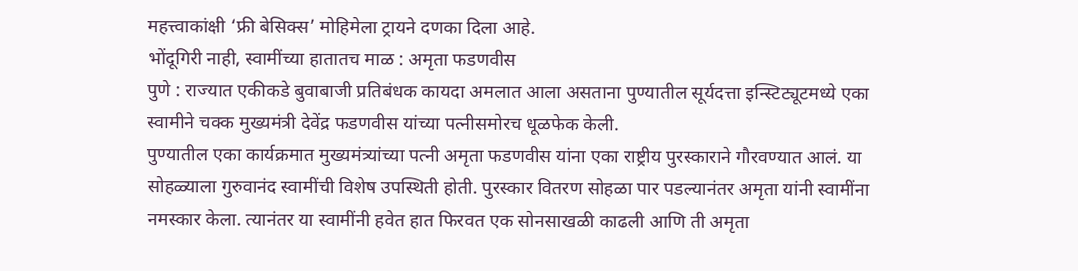महत्त्वाकांक्षी ‘फ्री बेसिक्स’ मोहिमेला ट्रायने दणका दिला आहे.
भोंदूगिरी नाही, स्वामींच्या हातातच माळ : अमृता फडणवीस
पुणे : राज्यात एकीकडे बुवाबाजी प्रतिबंधक कायदा अमलात आला असताना पुण्यातील सूर्यदत्ता इन्स्टिट्यूटमध्ये एका स्वामीने चक्क मुख्यमंत्री देवेंद्र फडणवीस यांच्या पत्नीसमोरच धूळफेक केली.
पुण्यातील एका कार्यक्रमात मुख्यमंत्र्यांच्या पत्नी अमृता फडणवीस यांना एका राष्ट्रीय पुरस्काराने गौरवण्यात आलं. या सोहळ्याला गुरुवानंद स्वामींची विशेष उपस्थिती होती. पुरस्कार वितरण सोहळा पार पडल्यानंतर अमृता यांनी स्वामींना नमस्कार केला. त्यानंतर या स्वामींनी हवेत हात फिरवत एक सोनसाखळी काढली आणि ती अमृता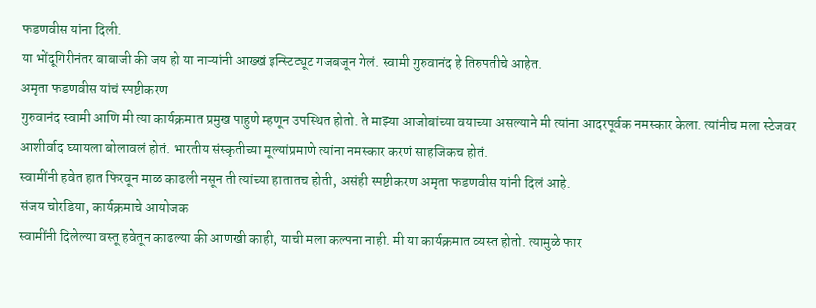फडणवीस यांना दिली.
या भोंदूगिरीनंतर बाबाजी की जय हो या नाऱ्यांनी आख्खं इन्स्टिट्यूट गजबजून गेलं. स्वामी गुरुवानंद हे तिरुपतीचे आहेत.
अमृता फडणवीस यांचं स्पष्टीकरण
गुरुवानंद स्वामी आणि मी त्या कार्यक्रमात प्रमुख पाहुणे म्हणून उपस्थित होतो. ते माझ्या आजोबांच्या वयाच्या असल्याने मी त्यांना आदरपूर्वक नमस्कार केला. त्यांनीच मला स्टेजवर आशीर्वाद घ्यायला बोलावलं होतं. भारतीय संस्कृतीच्या मूल्यांप्रमाणे त्यांना नमस्कार करणं साहजिकच होतं.
स्वामींनी हवेत हात फिरवून माळ काढली नसून ती त्यांच्या हातातच होती, असंही स्पष्टीकरण अमृता फडणवीस यांनी दिलं आहे.
संजय चोरडिया, कार्यक्रमाचे आयोजक
स्वामींनी दिलेल्या वस्तू हवेतून काढल्या की आणखी काही, याची मला कल्पना नाही. मी या कार्यक्रमात व्यस्त होतो. त्यामुळे फार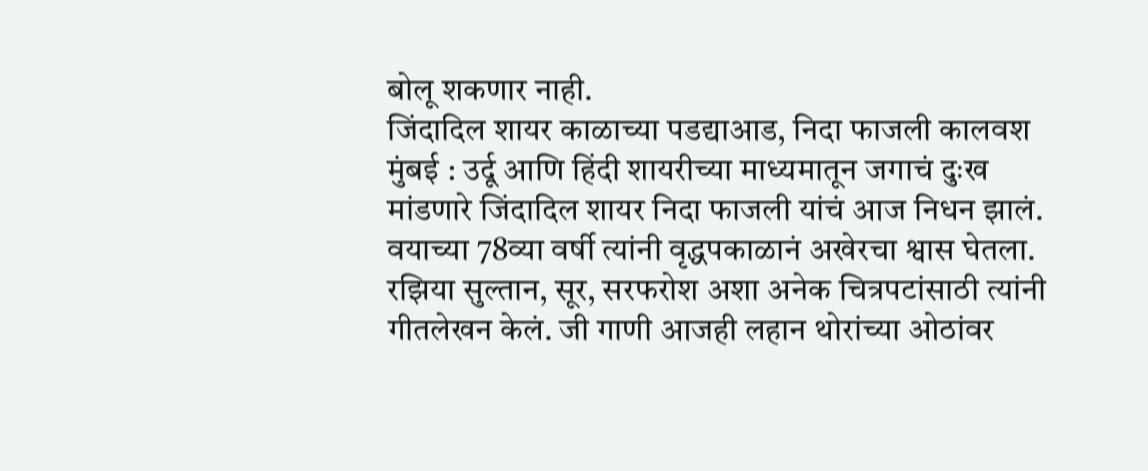बोलू शकणार नाही.
जिंदादिल शायर काळाच्या पडद्याआड, निदा फाजली कालवश
मुंबई : उर्दू आणि हिंदी शायरीच्या माध्यमातून जगाचं दुःख मांडणारे जिंदादिल शायर निदा फाजली यांचं आज निधन झालं. वयाच्या 78व्या वर्षी त्यांनी वृद्धपकाळानं अखेरचा श्वास घेतला.
रझिया सुल्तान, सूर, सरफरोश अशा अनेक चित्रपटांसाठी त्यांनी गीतलेखन केलं. जी गाणी आजही लहान थोरांच्या ओठांवर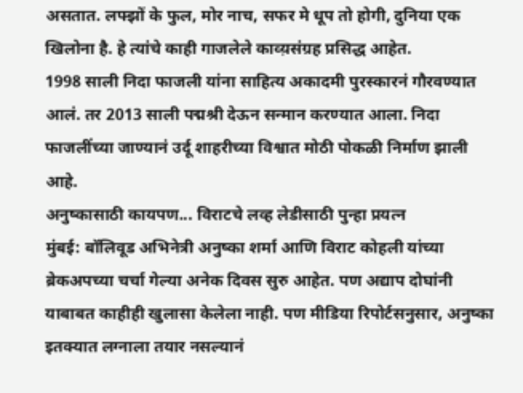असतात. लफ्झों के फुल, मोर नाच, सफर मे धूप तो होगी, दुनिया एक खिलोना है. हे त्यांचे काही गाजलेले काव्य़संग्रह प्रसिद्ध आहेत.
1998 साली निदा फाजली यांना साहित्य अकादमी पुरस्कारनं गौरवण्यात आलं. तर 2013 साली पद्मश्री देऊन सन्मान करण्यात आला. निदा फाजलींच्या जाण्यानं उर्दू शाहरीच्या विश्वात मोठी पोकळी निर्माण झाली आहे.
अनुष्कासाठी कायपण... विराटचे लव्ह लेडीसाठी पुन्हा प्रयत्न
मुंबई: बॉलिवूड अभिनेत्री अनुष्का शर्मा आणि विराट कोहली यांच्या ब्रेकअपच्या चर्चा गेल्या अनेक दिवस सुरु आहेत. पण अद्याप दोघांनी याबाबत काहीही खुलासा केलेला नाही. पण मीडिया रिपोर्टसनुसार, अनुष्का इतक्यात लग्नाला तयार नसल्यानं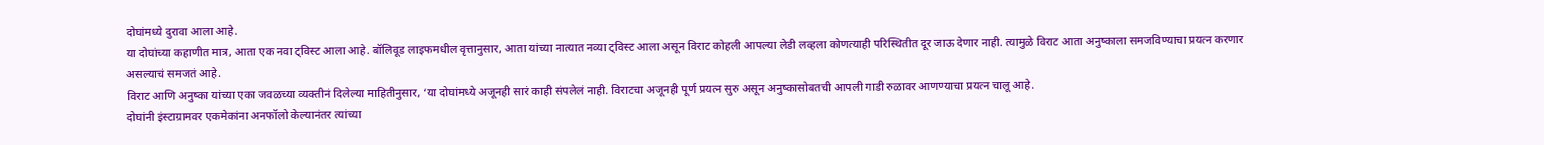दोघांमध्ये दुरावा आला आहे.
या दोघांच्या कहाणीत मात्र, आता एक नवा ट्विस्ट आला आहे. बॉलिवूड लाइफमधील वृत्तानुसार, आता यांच्या नात्यात नव्या ट्विस्ट आला असून विराट कोहली आपल्या लेडी लव्हला कोणत्याही परिस्थितीत दूर जाऊ देणार नाही. त्यामुळे विराट आता अनुष्काला समजविण्याचा प्रयत्न करणार असल्याचं समजतं आहे.
विराट आणि अनुष्का यांच्या एका जवळच्या व्यक्तीनं दिलेल्या माहितीनुसार, ‘या दोघांमध्ये अजूनही सारं काही संपलेलं नाही. विराटचा अजूनही पूर्ण प्रयत्न सुरु असून अनुष्कासोबतची आपली गाडी रुळावर आणण्याचा प्रयत्न चालू आहे.
दोघांनी इंस्टाग्रामवर एकमेकांना अनफॉलो केल्यानंतर त्यांच्या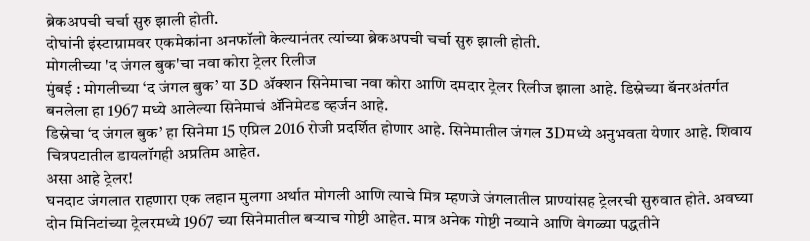ब्रेकअपची चर्चा सुरु झाली होती.
दोघांनी इंस्टाग्रामवर एकमेकांना अनफॉलो केल्यानंतर त्यांच्या ब्रेकअपची चर्चा सुरु झाली होती.
मोगलीच्या 'द जंगल बुक'चा नवा कोरा ट्रेलर रिलीज
मुंबई : मोगलीच्या ‘द जंगल बुक’ या 3D ॲक्शन सिनेमाचा नवा कोरा आणि दमदार ट्रेलर रिलीज झाला आहे. डिस्नेच्या बॅनरअंतर्गत बनलेला हा 1967 मध्ये आलेल्या सिनेमाचं ॲनिमेटड व्हर्जन आहे.
डिस्नेचा ‘द जंगल बुक’ हा सिनेमा 15 एप्रिल 2016 रोजी प्रदर्शित होणार आहे. सिनेमातील जंगल 3Dमध्ये अनुभवता येणार आहे. शिवाय चित्रपटातील डायलॉगही अप्रतिम आहेत.
असा आहे ट्रेलर!
घनदाट जंगलात राहणारा एक लहान मुलगा अर्थात मोगली आणि त्याचे मित्र म्हणजे जंगलातील प्राण्यांसह ट्रेलरची सुरुवात होते. अवघ्या दोन मिनिटांच्या ट्रेलरमध्ये 1967 च्या सिनेमातील बऱ्याच गोष्टी आहेत. मात्र अनेक गोष्टी नव्याने आणि वेगळ्या पद्धतीने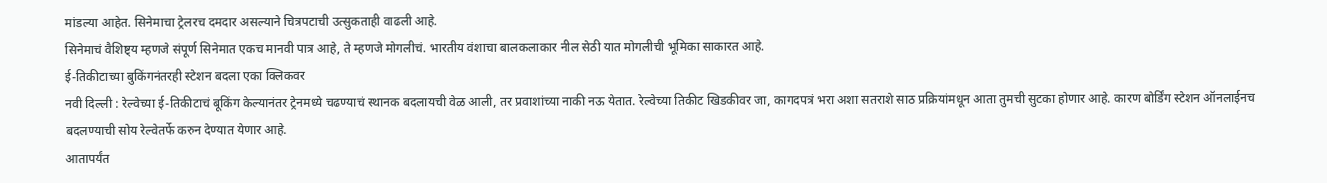मांडल्या आहेत. सिनेमाचा ट्रेलरच दमदार असल्याने चित्रपटाची उत्सुकताही वाढली आहे.
सिनेमाचं वैशिष्ट्य म्हणजे संपूर्ण सिनेमात एकच मानवी पात्र आहे, ते म्हणजे मोगलीचं. भारतीय वंशाचा बालकलाकार नील सेठी यात मोगलीची भूमिका साकारत आहे.
ई-तिकीटाच्या बुकिंगनंतरही स्टेशन बदला एका क्लिकवर
नवी दिल्ली : रेल्वेच्या ई-तिकीटाचं बूकिंग केल्यानंतर ट्रेनमध्ये चढण्याचं स्थानक बदलायची वेळ आली, तर प्रवाशांच्या नाकी नऊ येतात. रेल्वेच्या तिकीट खिडकीवर जा, कागदपत्रं भरा अशा सतराशे साठ प्रक्रियांमधून आता तुमची सुटका होणार आहे. कारण बोर्डिंग स्टेशन ऑनलाईनच बदलण्याची सोय रेल्वेतर्फे करुन देण्यात येणार आहे.
आतापर्यंत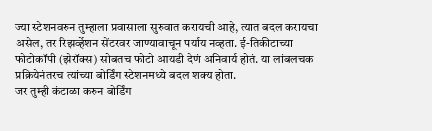ज्या स्टेशनवरुन तुम्हाला प्रवासाला सुरुवात करायची आहे, त्यात बदल करायचा असेल, तर रिझर्व्हेशन सेंटरवर जाण्यावाचून पर्याय नव्हता. ई-तिकीटाच्या फोटोकॉपी (झेरॉक्स) सोबतच फोटो आयडी देणं अनिवार्य होतं. या लांबलचक प्रक्रियेनंतरच त्यांच्या बोर्डिंग स्टेशनमध्ये बदल शक्य होता.
जर तुम्ही कंटाळा करुन बोर्डिंग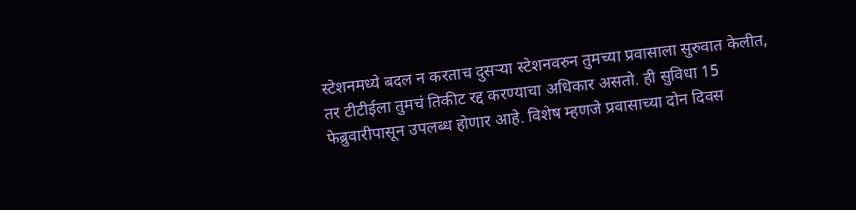स्टेशनमध्ये बदल न करताच दुसऱ्या स्टेशनवरुन तुमच्या प्रवासाला सुरुवात केलीत, तर टीटीईला तुमचं तिकीट रद्द करण्याचा अधिकार असतो. ही सुविधा 15 फेब्रुवारीपासून उपलब्ध होणार आहे. विशेष म्हणजे प्रवासाच्या दोन दिवस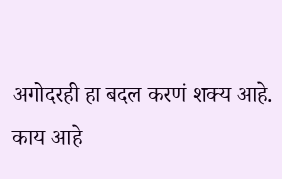अगोदरही हा बदल करणं शक्य आहे.
काय आहे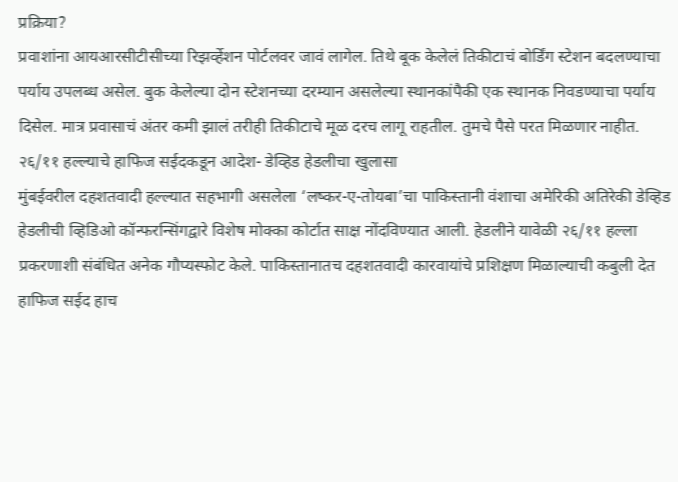प्रक्रिया?
प्रवाशांना आयआरसीटीसीच्या रिझर्व्हेशन पोर्टलवर जावं लागेल. तिथे बूक केलेलं तिकीटाचं बोर्डिंग स्टेशन बदलण्याचा पर्याय उपलब्ध असेल. बुक केलेल्या दोन स्टेशनच्या दरम्यान असलेल्या स्थानकांपैकी एक स्थानक निवडण्याचा पर्याय दिसेल. मात्र प्रवासाचं अंतर कमी झालं तरीही तिकीटाचे मूळ दरच लागू राहतील. तुमचे पैसे परत मिळणार नाहीत.
२६/११ हल्ल्याचे हाफिज सईदकडून आदेश- डेव्हिड हेडलीचा खुलासा
मुंबईवरील दहशतवादी हल्ल्यात सहभागी असलेला ‘लष्कर-ए-तोयबा’चा पाकिस्तानी वंशाचा अमेरिकी अतिरेकी डेव्हिड हेडलीची व्हिडिओ कॉन्फरन्सिंगद्वारे विशेष मोक्का कोर्टात साक्ष नोंदविण्यात आली. हेडलीने यावेळी २६/११ हल्ला प्रकरणाशी संबंधित अनेक गौप्यस्फोट केले. पाकिस्तानातच दहशतवादी कारवायांचे प्रशिक्षण मिळाल्याची कबुली देत हाफिज सईद हाच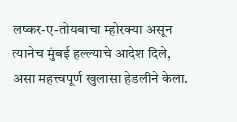लष्कर-ए-तोयबाचा म्होरक्या असून त्यानेच मुंबई हल्ल्याचे आदेश दिले, असा महत्त्वपूर्ण खुलासा हेडलीने केला.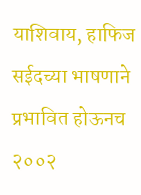याशिवाय, हाफिज सईदच्या भाषणाने प्रभावित होऊनच २००२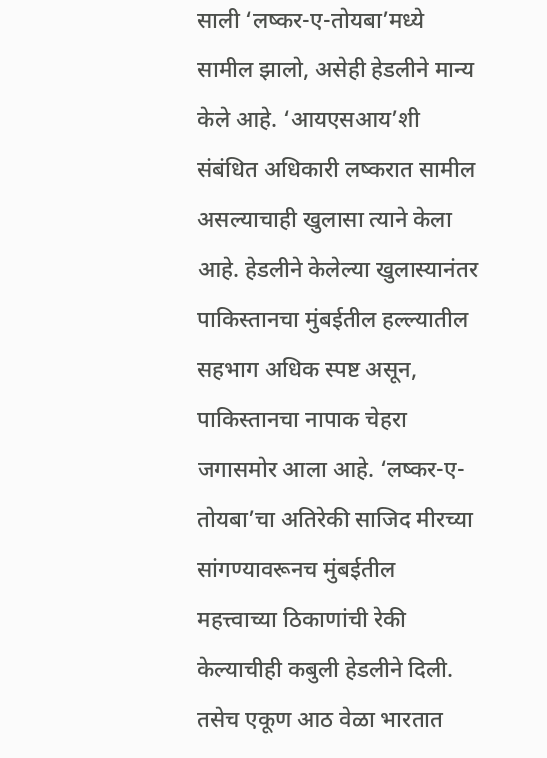साली ‘लष्कर-ए-तोयबा’मध्ये सामील झालो, असेही हेडलीने मान्य केले आहे. ‘आयएसआय’शी संबंधित अधिकारी लष्करात सामील असल्याचाही खुलासा त्याने केला आहे. हेडलीने केलेल्या खुलास्यानंतर पाकिस्तानचा मुंबईतील हल्ल्यातील सहभाग अधिक स्पष्ट असून, पाकिस्तानचा नापाक चेहरा जगासमोर आला आहे. ‘लष्कर-ए-तोयबा’चा अतिरेकी साजिद मीरच्या सांगण्यावरूनच मुंबईतील महत्त्वाच्या ठिकाणांची रेकी केल्याचीही कबुली हेडलीने दिली. तसेच एकूण आठ वेळा भारतात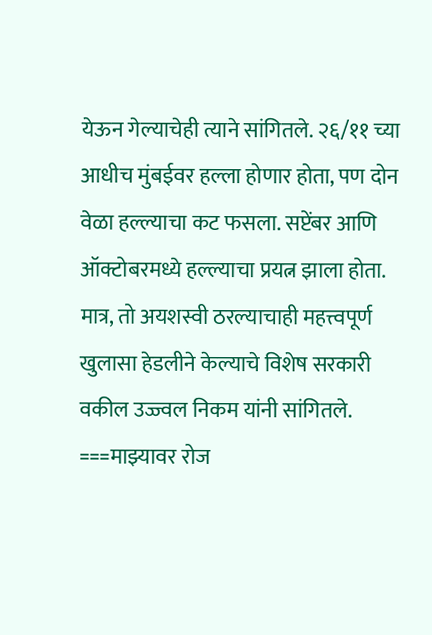येऊन गेल्याचेही त्याने सांगितले. २६/११ च्या आधीच मुंबईवर हल्ला होणार होता, पण दोन वेळा हल्ल्याचा कट फसला. सप्टेंबर आणि ऑक्टोबरमध्ये हल्ल्याचा प्रयत्न झाला होता. मात्र, तो अयशस्वी ठरल्याचाही महत्त्वपूर्ण खुलासा हेडलीने केल्याचे विशेष सरकारी वकील उज्ज्वल निकम यांनी सांगितले.
===माझ्यावर रोज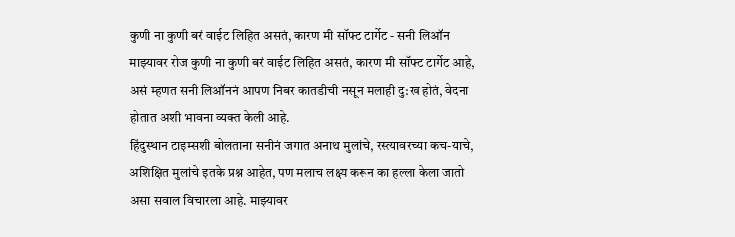कुणी ना कुणी बरं वाईट लिहित असतं, कारण मी सॉफ्ट टार्गेट - सनी लिऑन
माझ्यावर रोज कुणी ना कुणी बरं वाईट लिहित असतं, कारण मी सॉफ्ट टार्गेट आहे, असं म्हणत सनी लिऑननं आपण निबर कातडीची नसून मलाही दु:ख होतं, वेदना होतात अशी भावना व्यक्त केली आहे.
हिंदुस्थान टाइम्सशी बोलताना सनीनं जगात अनाथ मुलांचे, रस्त्यावरच्या कच-याचे, अशिक्षित मुलांचे इतके प्रश्न आहेत, पण मलाच लक्ष्य करून का हल्ला केला जातो असा सवाल विचारला आहे. माझ्यावर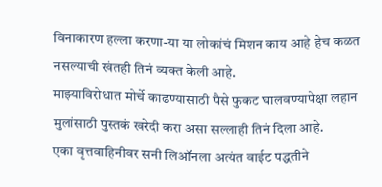विनाकारण हल्ला करणा-या या लोकांचं मिशन काय आहे हेच कळत नसल्याची खंतही तिनं व्यक्त केली आहे.
माझ्याविरोधात मोर्चे काढण्यासाठी पैसे फुकट घालवण्यापेक्षा लहान मुलांसाठी पुस्तकं खरेदी करा असा सल्लाही तिनं दिला आहे.
एका वृत्तवाहिनीवर सनी लिऑनला अत्यंत वाईट पद्धतीने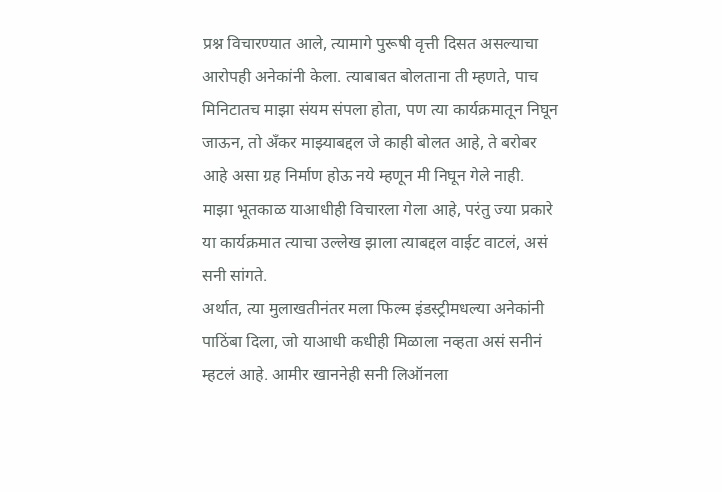प्रश्न विचारण्यात आले, त्यामागे पुरूषी वृत्ती दिसत असल्याचा आरोपही अनेकांनी केला. त्याबाबत बोलताना ती म्हणते, पाच मिनिटातच माझा संयम संपला होता, पण त्या कार्यक्रमातून निघून जाऊन, तो अँकर माझ्याबद्दल जे काही बोलत आहे, ते बरोबर आहे असा ग्रह निर्माण होऊ नये म्हणून मी निघून गेले नाही.
माझा भूतकाळ याआधीही विचारला गेला आहे, परंतु ज्या प्रकारे या कार्यक्रमात त्याचा उल्लेख झाला त्याबद्दल वाईट वाटलं, असं सनी सांगते.
अर्थात, त्या मुलाखतीनंतर मला फिल्म इंडस्ट्रीमधल्या अनेकांनी पाठिंबा दिला, जो याआधी कधीही मिळाला नव्हता असं सनीनं म्हटलं आहे. आमीर खाननेही सनी लिऑनला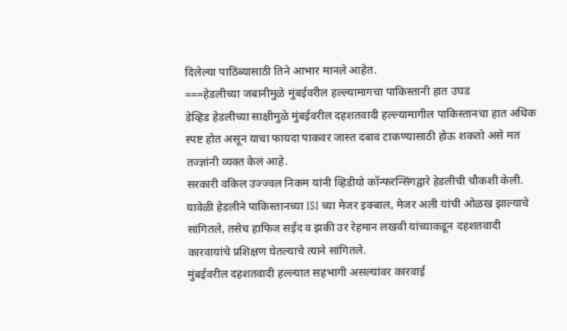दिलेल्या पाठिंब्यासाठी तिने आभार मानले आहेत.
===हेडलीच्या जबानीमुळे मुंबईवरील हल्ल्यामागचा पाकिस्तानी हात उघड
डेव्हिड हेडलीच्या साक्षीमुळे मुंबईवरील दहशतवादी हल्ल्यामागील पाकिस्तानचा हात अधिक स्पष्ट होत असून याचा फायदा पाकवर जास्त दबाव टाकण्यासाठी होऊ शकतो असे मत तज्ज्ञांनी व्यक्त केलं आहे.
सरकारी वकिल उज्ज्वल निकम यांनी व्हिडीयो कॉन्फरन्सिंगद्वारे हेडलीची चौकशी केली. यावेळी हेडलीने पाकिस्तानच्या ISI च्या मेजर इक्बाल, मेजर अली यांची ओळख झाल्याचे सांगितले, तसेच हाफिज सईद व झकी उर रेहमान लखवी यांच्याकडून दहशतवादी कारवायांचे प्रशिक्षण घेतल्याचे त्याने सांगितले.
मुंबईवरील दहशतवादी हल्ल्यात सहभागी असल्यांवर कारवाई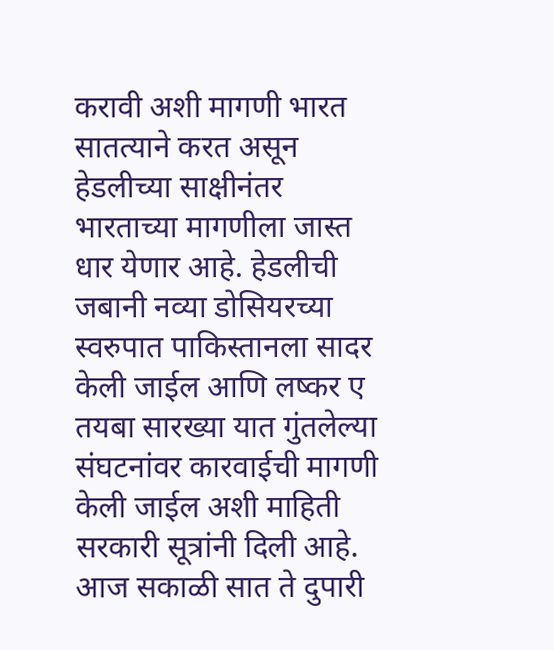करावी अशी मागणी भारत सातत्याने करत असून हेडलीच्या साक्षीनंतर भारताच्या मागणीला जास्त धार येणार आहे. हेडलीची जबानी नव्या डोसियरच्या स्वरुपात पाकिस्तानला सादर केली जाईल आणि लष्कर ए तयबा सारख्या यात गुंतलेल्या संघटनांवर कारवाईची मागणी केली जाईल अशी माहिती सरकारी सूत्रांनी दिली आहे.
आज सकाळी सात ते दुपारी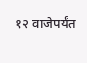१२ वाजेपर्यंत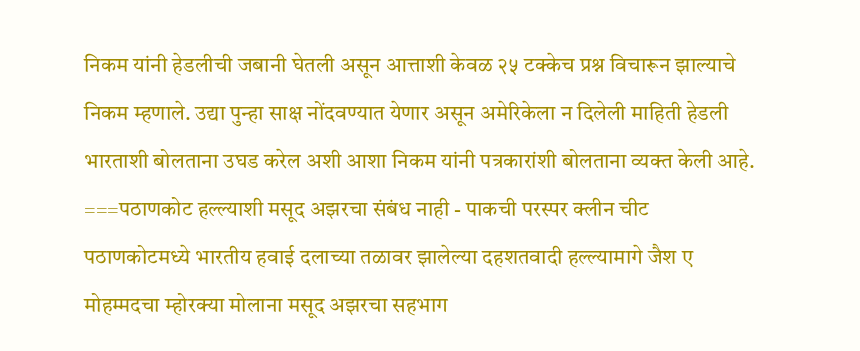निकम यांनी हेडलीची जबानी घेतली असून आत्ताशी केवळ २५ टक्केच प्रश्न विचारून झाल्याचे निकम म्हणाले. उद्या पुन्हा साक्ष नोंदवण्यात येणार असून अमेरिकेला न दिलेली माहिती हेडली भारताशी बोलताना उघड करेल अशी आशा निकम यांनी पत्रकारांशी बोलताना व्यक्त केली आहे.
===पठाणकोट हल्ल्याशी मसूद अझरचा संबंध नाही - पाकची परस्पर क्लीन चीट
पठाणकोटमध्ये भारतीय हवाई दलाच्या तळावर झालेल्या दहशतवादी हल्ल्यामागे जैश ए मोहम्मदचा म्होरक्या मोलाना मसूद अझरचा सहभाग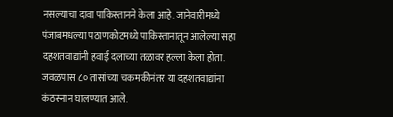नसल्याचा दावा पाकिस्तानने केला आहे. जानेवारीमध्ये पंजाबमधल्या पठाणकोटमध्ये पाकिस्तानातून आलेल्या सहा दहशतवाद्यांनी हवाई दलाच्या तळावर हल्ला केला होता. जवळपास ८० तासांच्या चकमकीनंतर या दहशतवाद्यांना कंठस्नान घालण्यात आले.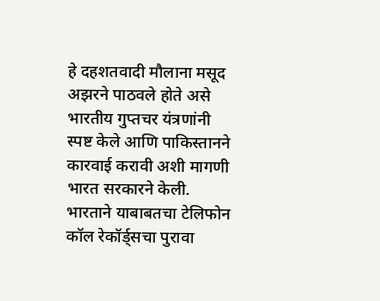हे दहशतवादी मौलाना मसूद अझरने पाठवले होते असे भारतीय गुप्तचर यंत्रणांनी स्पष्ट केले आणि पाकिस्तानने कारवाई करावी अशी मागणी भारत सरकारने केली. भारताने याबाबतचा टेलिफोन कॉल रेकॉर्ड्सचा पुरावा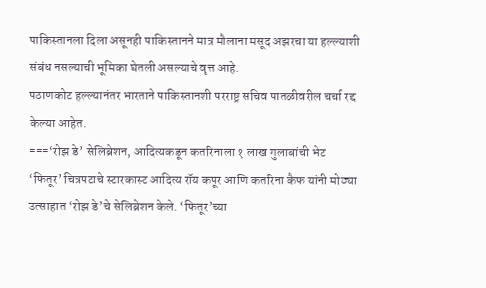पाकिस्तानला दिला असूनही पाकिस्तानने मात्र मौलाना मसूद अझरचा या हल्ल्याशी संबंध नसल्याची भूमिका घेतली असल्याचे वृत्त आहे.
पठाणकोट हल्ल्यानंतर भारताने पाकिस्तानशी परराष्ट्र सचिव पातळीवरील चर्चा रद्द केल्या आहेत.
===‘रोझ डे’ सेलिब्रेशन, आदित्यकडून कतरिनाला १ लाख गुलाबांची भेट
‘फितूर’ चित्रपटाचे स्टारकास्ट आदित्य रॉय कपूर आणि कतरिना कैफ यांनी मोठ्या उत्साहात ‘रोझ डे’चे सेलिब्रेशन केले. ‘फितूर’च्या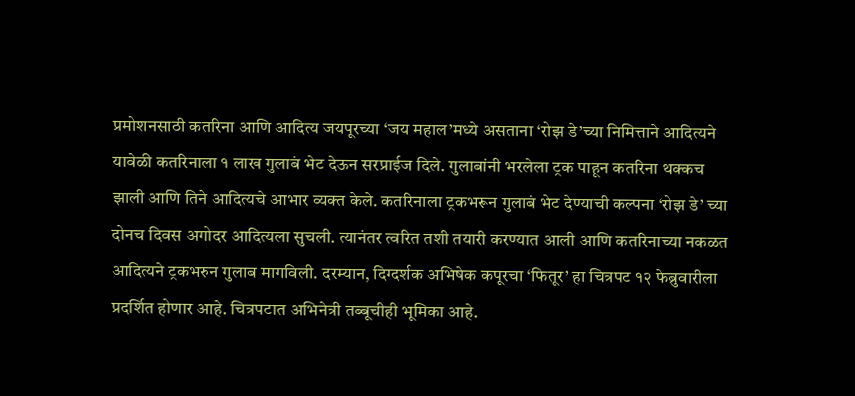प्रमोशनसाठी कतरिना आणि आदित्य जयपूरच्या ‘जय महाल’मध्ये असताना ‘रोझ डे’च्या निमित्ताने आदित्यने यावेळी कतरिनाला १ लाख गुलाबं भेट देऊन सरप्राईज दिले. गुलाबांनी भरलेला ट्रक पाहून कतरिना थक्कच झाली आणि तिने आदित्यचे आभार व्यक्त केले. कतरिनाला ट्रकभरून गुलाबं भेट देण्याची कल्पना ‘रोझ डे’ च्या दोनच दिवस अगोदर आदित्यला सुचली. त्यानंतर त्वरित तशी तयारी करण्यात आली आणि कतरिनाच्या नकळत आदित्यने ट्रकभरुन गुलाब मागविली. दरम्यान, दिग्दर्शक अभिषेक कपूरचा ‘फितूर’ हा चित्रपट १२ फेब्रुवारीला प्रदर्शित होणार आहे. चित्रपटात अभिनेत्री तब्बूचीही भूमिका आहे.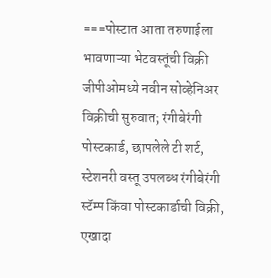===पोस्टात आता तरुणाईला भावणाऱ्या भेटवस्तूंची विक्री
जीपीओमध्ये नवीन सोव्हेनिअर विक्रीची सुरुवात; रंगीबेरंगी पोस्टकार्ड, छापलेले टी शर्ट, स्टेशनरी वस्तू उपलब्ध रंगीबेरंगी स्टॅम्प किंवा पोस्टकार्डाची विक्री, एखादा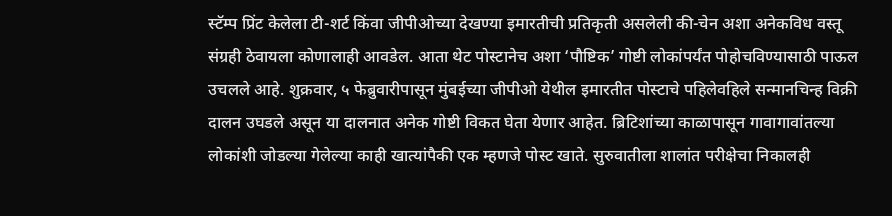स्टॅम्प प्रिंट केलेला टी-शर्ट किंवा जीपीओच्या देखण्या इमारतीची प्रतिकृती असलेली की-चेन अशा अनेकविध वस्तू संग्रही ठेवायला कोणालाही आवडेल. आता थेट पोस्टानेच अशा ‘पौष्टिक’ गोष्टी लोकांपर्यंत पोहोचविण्यासाठी पाऊल उचलले आहे. शुक्रवार, ५ फेब्रुवारीपासून मुंबईच्या जीपीओ येथील इमारतीत पोस्टाचे पहिलेवहिले सन्मानचिन्ह विक्री दालन उघडले असून या दालनात अनेक गोष्टी विकत घेता येणार आहेत. ब्रिटिशांच्या काळापासून गावागावांतल्या लोकांशी जोडल्या गेलेल्या काही खात्यांपैकी एक म्हणजे पोस्ट खाते. सुरुवातीला शालांत परीक्षेचा निकालही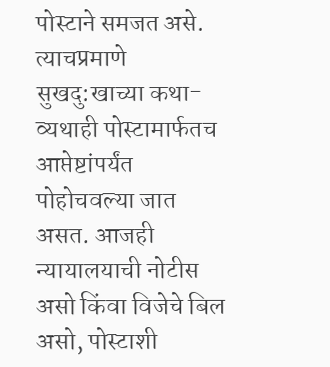पोस्टाने समजत असे. त्याचप्रमाणे सुखदु:खाच्या कथा-व्यथाही पोस्टामार्फतच आप्तेष्टांपर्यंत पोहोचवल्या जात असत. आजही न्यायालयाची नोटीस असो किंवा विजेचे बिल असो, पोस्टाशी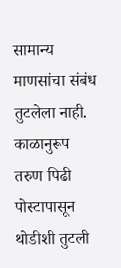सामान्य माणसांचा संबंध तुटलेला नाही. काळानुरूप तरुण पिढी पोस्टापासून थोडीशी तुटली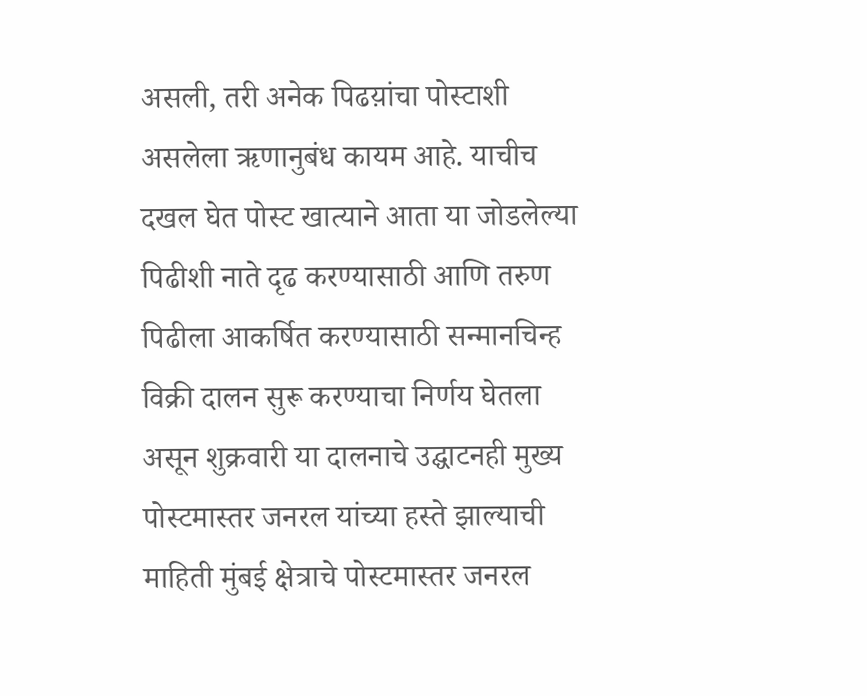असली, तरी अनेक पिढय़ांचा पोस्टाशी असलेला ऋणानुबंध कायम आहे. याचीच दखल घेत पोस्ट खात्याने आता या जोडलेल्या पिढीशी नाते दृढ करण्यासाठी आणि तरुण पिढीला आकर्षित करण्यासाठी सन्मानचिन्ह विक्री दालन सुरू करण्याचा निर्णय घेतला असून शुक्रवारी या दालनाचे उद्घाटनही मुख्य पोस्टमास्तर जनरल यांच्या हस्ते झाल्याची माहिती मुंबई क्षेत्राचे पोस्टमास्तर जनरल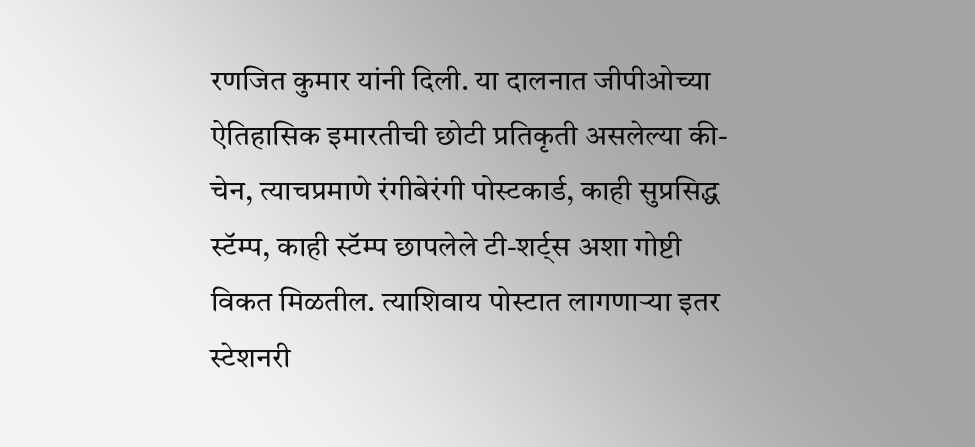रणजित कुमार यांनी दिली. या दालनात जीपीओच्या ऐतिहासिक इमारतीची छोटी प्रतिकृती असलेल्या की-चेन, त्याचप्रमाणे रंगीबेरंगी पोस्टकार्ड, काही सुप्रसिद्ध स्टॅम्प, काही स्टॅम्प छापलेले टी-शर्ट्स अशा गोष्टी विकत मिळतील. त्याशिवाय पोस्टात लागणाऱ्या इतर स्टेशनरी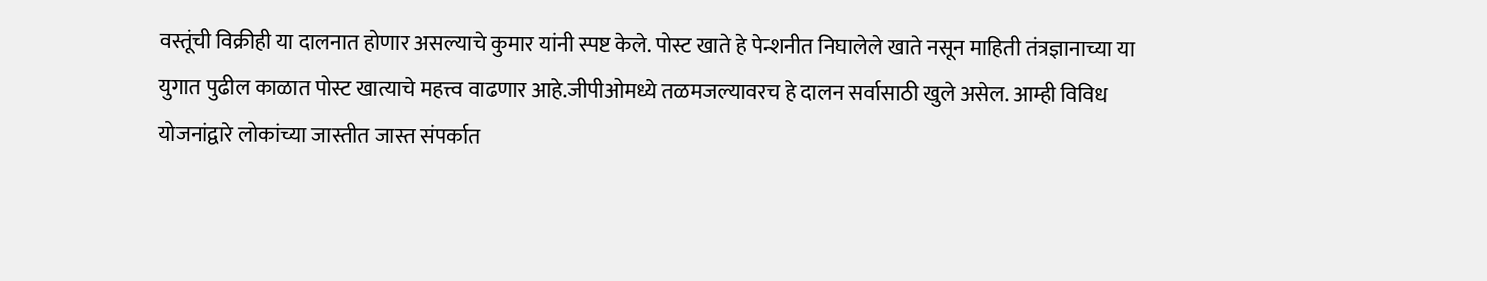वस्तूंची विक्रीही या दालनात होणार असल्याचे कुमार यांनी स्पष्ट केले. पोस्ट खाते हे पेन्शनीत निघालेले खाते नसून माहिती तंत्रज्ञानाच्या या युगात पुढील काळात पोस्ट खात्याचे महत्त्व वाढणार आहे.जीपीओमध्ये तळमजल्यावरच हे दालन सर्वासाठी खुले असेल. आम्ही विविध योजनांद्वारे लोकांच्या जास्तीत जास्त संपर्कात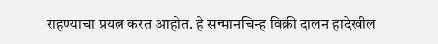राहण्याचा प्रयत्न करत आहोत. हे सन्मानचिन्ह विक्री दालन हादेखील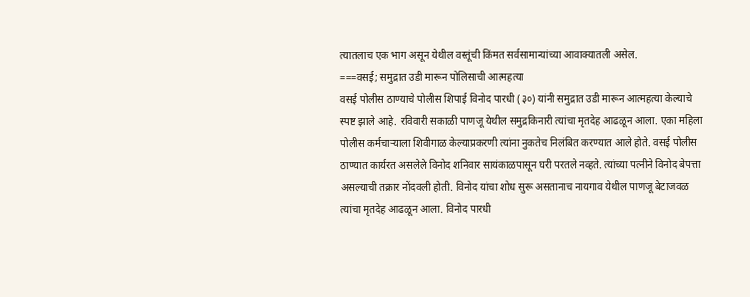त्यातलाच एक भाग असून येथील वस्तूंची किंमत सर्वसामान्यांच्या आवाक्यातली असेल.
===वसई; समुद्रात उडी मारून पोलिसाची आत्महत्या
वसई पोलीस ठाण्याचे पोलीस शिपाई विनोद पारधी (३०) यांनी समुद्रात उडी मारून आत्महत्या केल्याचे स्पष्ट झाले आहे. रविवारी सकाळी पाणजू येथील समुद्रकिनारी त्यांचा मृतदेह आढळून आला. एका महिला पोलीस कर्मचाऱ्याला शिवीगाळ केल्याप्रकरणी त्यांना नुकतेच निलंबित करण्यात आले होते. वसई पोलीस ठाण्यात कार्यरत असलेले विनोद शनिवार सायंकाळपासून घरी परतले नव्हते. त्यांच्या पत्नीने विनोद बेपत्ता असल्याची तक्रार नोंदवली होती. विनोद यांचा शोध सुरू असतानाच नायगाव येथील पाणजू बेटाजवळ त्यांचा मृतदेह आढळून आला. विनोद पारधी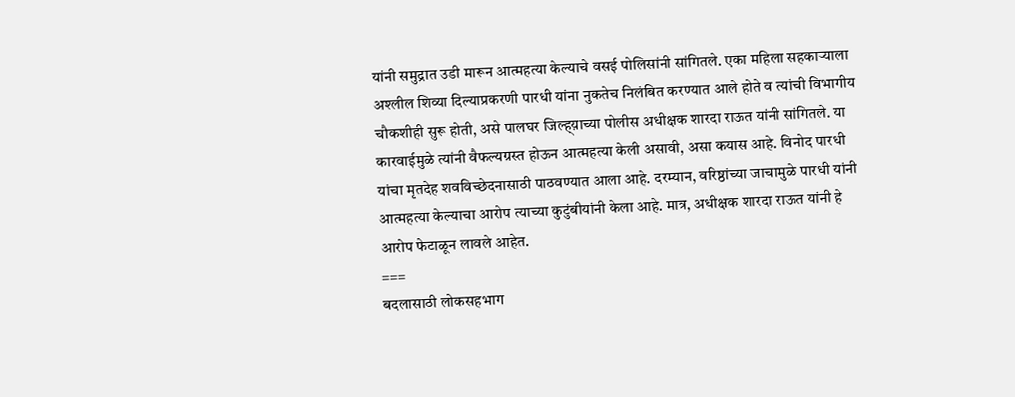यांनी समुद्रात उडी मारून आत्महत्या केल्याचे वसई पोलिसांनी सांगितले. एका महिला सहकाऱ्याला अश्लील शिव्या दिल्याप्रकरणी पारधी यांना नुकतेच निलंबित करण्यात आले होते व त्यांची विभागीय चौकशीही सुरू होती, असे पालघर जिल्ह्य़ाच्या पोलीस अधीक्षक शारदा राऊत यांनी सांगितले. या कारवाईमुळे त्यांनी वैफल्यग्रस्त होऊन आत्महत्या केली असावी, असा कयास आहे. विनोद पारधी यांचा मृतदेह शवविच्छेदनासाठी पाठवण्यात आला आहे. दरम्यान, वरिष्ठांच्या जाचामुळे पारधी यांनी आत्महत्या केल्याचा आरोप त्याच्या कुटुंबीयांनी केला आहे. मात्र, अधीक्षक शारदा राऊत यांनी हे आरोप फेटाळून लावले आहेत.
===
बदलासाठी लोकसहभाग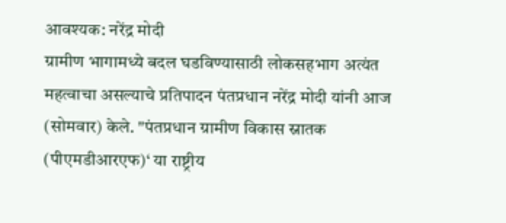आवश्यक: नरेंद्र मोदी
ग्रामीण भागामध्ये बदल घडविण्यासाठी लोकसहभाग अत्यंत महत्वाचा असल्याचे प्रतिपादन पंतप्रधान नरेंद्र मोदी यांनी आज (सोमवार) केले. "पंतप्रधान ग्रामीण विकास स्नातक (पीएमडीआरएफ)‘ या राष्ट्रीय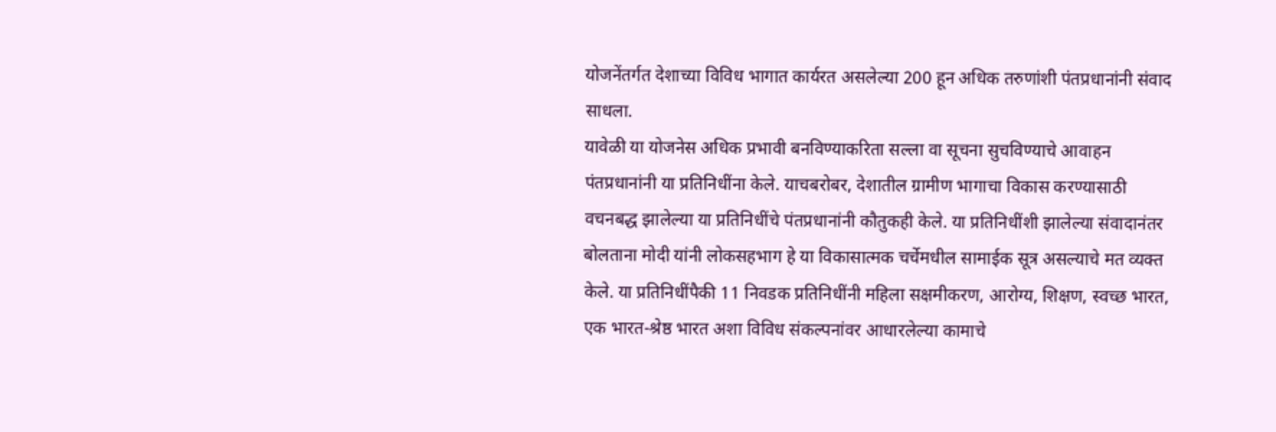योजनेंतर्गत देशाच्या विविध भागात कार्यरत असलेल्या 200 हून अधिक तरुणांशी पंतप्रधानांनी संवाद साधला.
यावेळी या योजनेस अधिक प्रभावी बनविण्याकरिता सल्ला वा सूचना सुचविण्याचे आवाहन पंतप्रधानांनी या प्रतिनिधींना केले. याचबरोबर, देशातील ग्रामीण भागाचा विकास करण्यासाठी वचनबद्ध झालेल्या या प्रतिनिधींचे पंतप्रधानांनी कौतुकही केले. या प्रतिनिधींशी झालेल्या संवादानंतर बोलताना मोदी यांनी लोकसहभाग हे या विकासात्मक चर्चेमधील सामाईक सूत्र असल्याचे मत व्यक्त केले. या प्रतिनिधींपैकी 11 निवडक प्रतिनिधींनी महिला सक्षमीकरण, आरोग्य, शिक्षण, स्वच्छ भारत, एक भारत-श्रेष्ठ भारत अशा विविध संकल्पनांवर आधारलेल्या कामाचे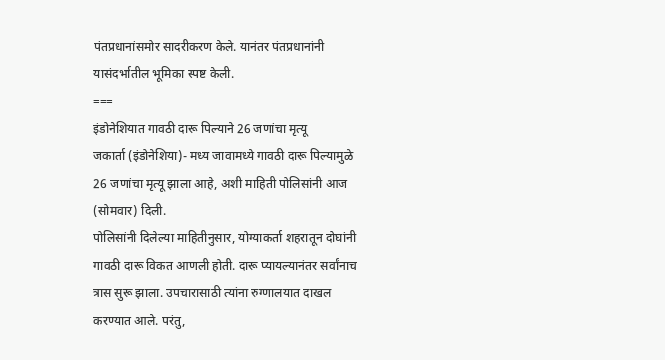पंतप्रधानांसमोर सादरीकरण केले. यानंतर पंतप्रधानांनी यासंदर्भातील भूमिका स्पष्ट केली.
===
इंडोनेशियात गावठी दारू पिल्याने 26 जणांचा मृत्यू
जकार्ता (इंडोनेशिया)- मध्य जावामध्ये गावठी दारू पिल्यामुळे 26 जणांचा मृत्यू झाला आहे, अशी माहिती पोलिसांनी आज (सोमवार) दिली.
पोलिसांनी दिलेल्या माहितीनुसार, योग्याकर्ता शहरातून दोघांनी गावठी दारू विकत आणली होती. दारू प्यायल्यानंतर सर्वांनाच त्रास सुरू झाला. उपचारासाठी त्यांना रुग्णालयात दाखल करण्यात आले. परंतु,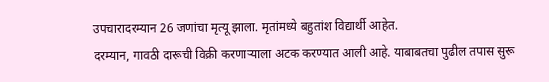उपचारादरम्यान 26 जणांचा मृत्यू झाला. मृतांमध्ये बहुतांश विद्यार्थी आहेत.
दरम्यान, गावठी दारूची विक्री करणाऱ्याला अटक करण्यात आली आहे. याबाबतचा पुढील तपास सुरू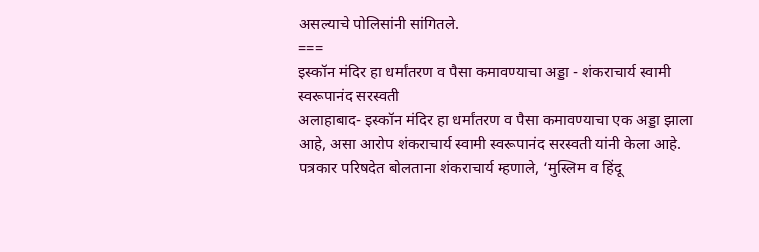असल्याचे पोलिसांनी सांगितले.
===
इस्कॉन मंदिर हा धर्मांतरण व पैसा कमावण्याचा अड्डा - शंकराचार्य स्वामी स्वरूपानंद सरस्वती
अलाहाबाद- इस्कॉन मंदिर हा धर्मांतरण व पैसा कमावण्याचा एक अड्डा झाला आहे, असा आरोप शंकराचार्य स्वामी स्वरूपानंद सरस्वती यांनी केला आहे.
पत्रकार परिषदेत बोलताना शंकराचार्य म्हणाले, ‘मुस्लिम व हिंदू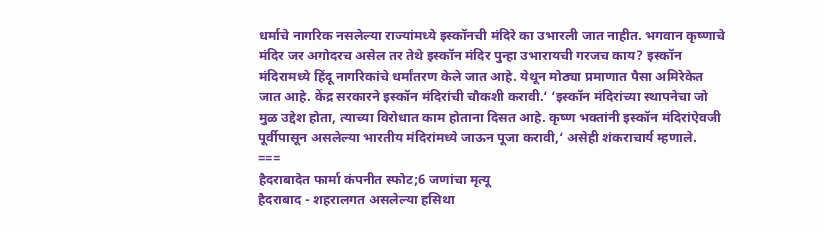धर्माचे नागरिक नसलेल्या राज्यांमध्ये इस्कॉनची मंदिरे का उभारली जात नाहीत. भगवान कृष्णाचे मंदिर जर अगोदरच असेल तर तेथे इस्कॉन मंदिर पुन्हा उभारायची गरजच काय? इस्कॉन मंदिरामध्ये हिंदू नागरिकांचे धर्मांतरण केले जात आहे. येथून मोठ्या प्रमाणात पैसा अमिरेकेत जात आहे. केंद्र सरकारने इस्कॉन मंदिरांची चौकशी करावी.‘ ‘इस्कॉन मंदिरांच्या स्थापनेचा जो मुळ उद्देश होता, त्याच्या विरोधात काम होताना दिसत आहे. कृष्ण भक्तांनी इस्कॉन मंदिरांऐवजी पूर्वीपासून असलेल्या भारतीय मंदिरांमध्ये जाऊन पूजा करावी,‘ असेही शंकराचार्य म्हणाले.
===
हैदराबादेत फार्मा कंपनीत स्फोट;6 जणांचा मृत्यू
हैदराबाद - शहरालगत असलेल्या हसिथा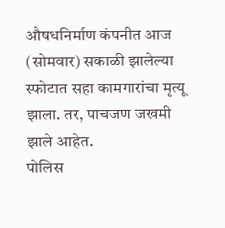औषधनिर्माण कंपनीत आज (सोमवार) सकाळी झालेल्या स्फोटात सहा कामगारांचा मृत्यू झाला. तर, पाचजण जखमी झाले आहेत.
पोलिस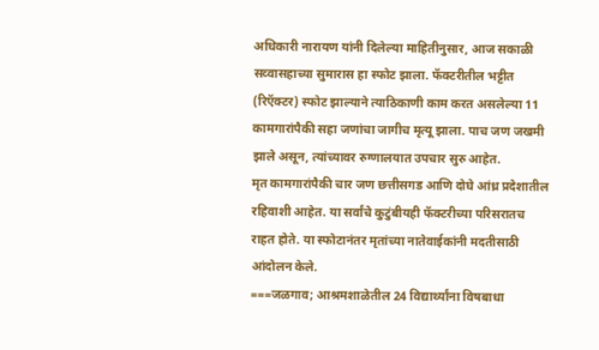अधिकारी नारायण यांनी दिलेल्या माहितीनुसार, आज सकाळी सव्वासहाच्या सुमारास हा स्फोट झाला. फॅक्टरीतील भट्टीत (रिऍक्टर) स्फोट झाल्याने त्याठिकाणी काम करत असलेल्या 11 कामगारांपैकी सहा जणांचा जागीच मृत्यू झाला. पाच जण जखमी झाले असून, त्यांच्यावर रुग्णालयात उपचार सुरु आहेत.
मृत कामगारांपैकी चार जण छत्तीसगड आणि दोघे आंध्र प्रदेशातील रहिवाशी आहेत. या सर्वांचे कुटुंबीयही फॅक्टरीच्या परिसरातच राहत होते. या स्फोटानंतर मृतांच्या नातेवाईकांनी मदतीसाठी आंदोलन केले.
===जळगाव; आश्रमशाळेतील 24 विद्यार्थ्यांना विषबाधा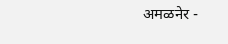अमळनेर -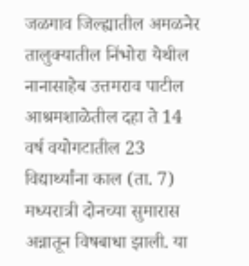जळगाव जिल्ह्यातील अमळनेर तालुक्यातील निंभोरा येथील नानासाहेब उत्तमराव पाटील आश्रमशाळेतील दहा ते 14 वर्ष वयोगटातील 23 विद्यार्थ्यांना काल (ता. 7) मध्यरात्री दोनच्या सुमारास अन्नातून विषबाधा झाली. या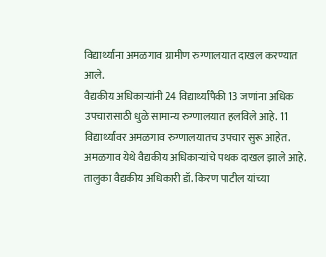विद्यार्थ्यांना अमळगाव ग्रामीण रुग्णालयात दाखल करण्यात आले.
वैद्यकीय अधिकाऱ्यांनी 24 विद्यार्थ्यांपैकी 13 जणांना अधिक उपचारासाठी धुळे सामान्य रुग्णालयात हलविले आहे. 11 विद्यार्थ्यांवर अमळगाव रुग्णालयातच उपचार सुरू आहेत. अमळगाव येथे वैद्यकीय अधिकाऱ्यांचे पथक दाखल झाले आहे. तालुका वैद्यकीय अधिकारी डॉ. किरण पाटील यांच्या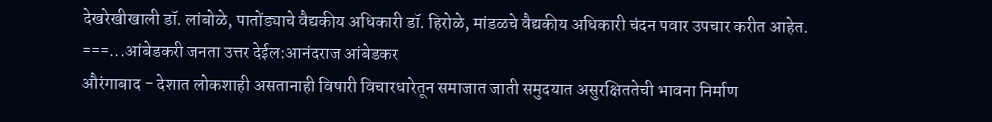देखरेखीखाली डॉ. लांबोळे, पातोंड्याचे वैद्यकीय अधिकारी डॉ. हिरोळे, मांडळचे वैद्यकीय अधिकारी चंदन पवार उपचार करीत आहेत.
===...आंबेडकरी जनता उत्तर देईल:आनंदराज आंबेडकर
औरंगाबाद - देशात लोकशाही असतानाही विषारी विचारधारेतून समाजात जाती समुदयात असुरक्षिततेची भावना निर्माण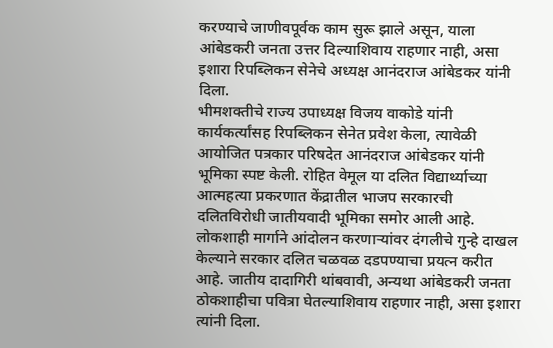करण्याचे जाणीवपूर्वक काम सुरू झाले असून, याला आंबेडकरी जनता उत्तर दिल्याशिवाय राहणार नाही, असा इशारा रिपब्लिकन सेनेचे अध्यक्ष आनंदराज आंबेडकर यांनी दिला.
भीमशक्तीचे राज्य उपाध्यक्ष विजय वाकोडे यांनी कार्यकर्त्यांसह रिपब्लिकन सेनेत प्रवेश केला, त्यावेळी आयोजित पत्रकार परिषदेत आनंदराज आंबेडकर यांनी भूमिका स्पष्ट केली. रोहित वेमूल या दलित विद्यार्थ्याच्या आत्महत्या प्रकरणात केंद्रातील भाजप सरकारची दलितविरोधी जातीयवादी भूमिका समोर आली आहे. लोकशाही मार्गाने आंदोलन करणाऱ्यांवर दंगलीचे गुन्हे दाखल केल्याने सरकार दलित चळवळ दडपण्याचा प्रयत्न करीत आहे. जातीय दादागिरी थांबवावी, अन्यथा आंबेडकरी जनता ठोकशाहीचा पवित्रा घेतल्याशिवाय राहणार नाही, असा इशारा त्यांनी दिला.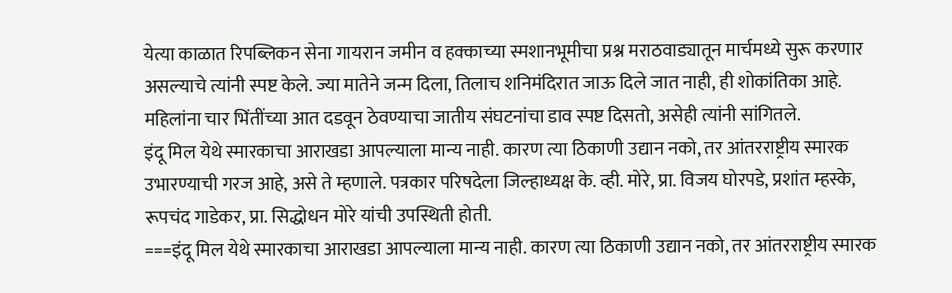येत्या काळात रिपब्लिकन सेना गायरान जमीन व हक्काच्या स्मशानभूमीचा प्रश्न मराठवाड्यातून मार्चमध्ये सुरू करणार असल्याचे त्यांनी स्पष्ट केले. ज्या मातेने जन्म दिला, तिलाच शनिमंदिरात जाऊ दिले जात नाही, ही शोकांतिका आहे. महिलांना चार भिंतींच्या आत दडवून ठेवण्याचा जातीय संघटनांचा डाव स्पष्ट दिसतो, असेही त्यांनी सांगितले.
इंदू मिल येथे स्मारकाचा आराखडा आपल्याला मान्य नाही. कारण त्या ठिकाणी उद्यान नको, तर आंतरराष्ट्रीय स्मारक उभारण्याची गरज आहे, असे ते म्हणाले. पत्रकार परिषदेला जिल्हाध्यक्ष के. व्ही. मोरे, प्रा. विजय घोरपडे, प्रशांत म्हस्के, रूपचंद गाडेकर, प्रा. सिद्धोधन मोरे यांची उपस्थिती होती.
===इंदू मिल येथे स्मारकाचा आराखडा आपल्याला मान्य नाही. कारण त्या ठिकाणी उद्यान नको, तर आंतरराष्ट्रीय स्मारक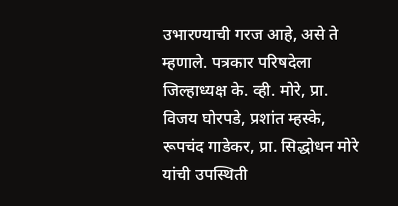उभारण्याची गरज आहे, असे ते म्हणाले. पत्रकार परिषदेला जिल्हाध्यक्ष के. व्ही. मोरे, प्रा. विजय घोरपडे, प्रशांत म्हस्के, रूपचंद गाडेकर, प्रा. सिद्धोधन मोरे यांची उपस्थिती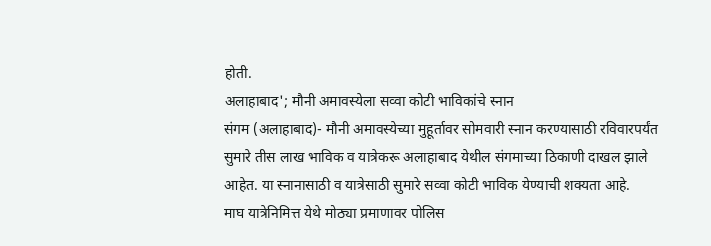होती.
अलाहाबाद'; मौनी अमावस्येला सव्वा कोटी भाविकांचे स्नान
संगम (अलाहाबाद)- मौनी अमावस्येच्या मुहूर्तावर सोमवारी स्नान करण्यासाठी रविवारपर्यंत सुमारे तीस लाख भाविक व यात्रेकरू अलाहाबाद येथील संगमाच्या ठिकाणी दाखल झाले आहेत. या स्नानासाठी व यात्रेसाठी सुमारे सव्वा कोटी भाविक येण्याची शक्यता आहे.
माघ यात्रेनिमित्त येथे मोठ्या प्रमाणावर पोलिस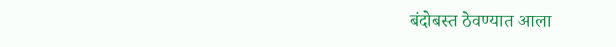बंदोबस्त ठेवण्यात आला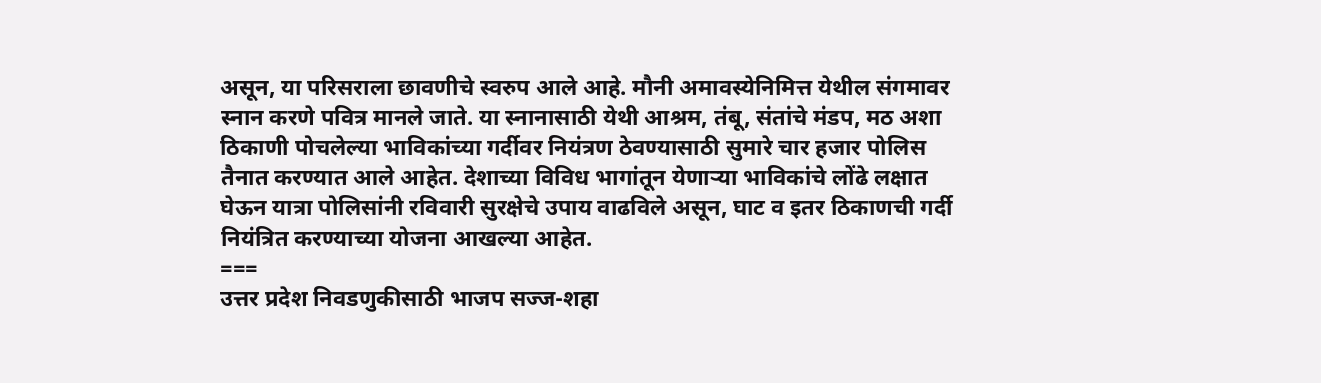असून, या परिसराला छावणीचे स्वरुप आले आहे. मौनी अमावस्येनिमित्त येथील संगमावर स्नान करणे पवित्र मानले जाते. या स्नानासाठी येथी आश्रम, तंबू, संतांचे मंडप, मठ अशा ठिकाणी पोचलेल्या भाविकांच्या गर्दीवर नियंत्रण ठेवण्यासाठी सुमारे चार हजार पोलिस तैनात करण्यात आले आहेत. देशाच्या विविध भागांतून येणाऱ्या भाविकांचे लोंढे लक्षात घेऊन यात्रा पोलिसांनी रविवारी सुरक्षेचे उपाय वाढविले असून, घाट व इतर ठिकाणची गर्दी नियंत्रित करण्याच्या योजना आखल्या आहेत.
===
उत्तर प्रदेश निवडणुकीसाठी भाजप सज्ज-शहा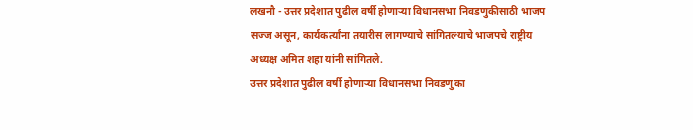लखनौ - उत्तर प्रदेशात पुढील वर्षी होणाऱ्या विधानसभा निवडणुकीसाठी भाजप सज्ज असून, कार्यकर्त्यांना तयारीस लागण्याचे सांगितल्याचे भाजपचे राष्ट्रीय अध्यक्ष अमित शहा यांनी सांगितले.
उत्तर प्रदेशात पुढील वर्षी होणाऱ्या विधानसभा निवडणुका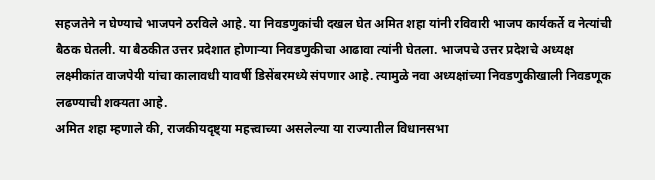सहजतेने न घेण्याचे भाजपने ठरविले आहे. या निवडणुकांची दखल घेत अमित शहा यांनी रविवारी भाजप कार्यकर्ते व नेत्यांची बैठक घेतली. या बैठकीत उत्तर प्रदेशात होणाऱ्या निवडणुकीचा आढावा त्यांनी घेतला. भाजपचे उत्तर प्रदेशचे अध्यक्ष लक्ष्मीकांत वाजपेयी यांचा कालावधी यावर्षी डिसेंबरमध्ये संपणार आहे. त्यामुळे नवा अध्यक्षांच्या निवडणुकीखाली निवडणूक लढण्याची शक्यता आहे.
अमित शहा म्हणाले की, राजकीयदृष्ट्या महत्त्वाच्या असलेल्या या राज्यातील विधानसभा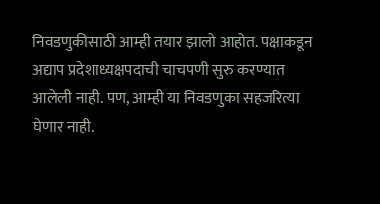निवडणुकीसाठी आम्ही तयार झालो आहोत. पक्षाकडून अद्याप प्रदेशाध्यक्षपदाची चाचपणी सुरु करण्यात आलेली नाही. पण, आम्ही या निवडणुका सहजरित्या घेणार नाही.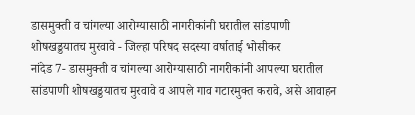डासमुक्ती व चांगल्या आरोग्यासाठी नागरीकांनी घरातील सांडपाणी शोषखड्डयातच मुरवावे - जिल्हा परिषद सदस्या वर्षाताई भोसीकर
नांदेड 7- डासमुक्ती व चांगल्या आरोग्यासाठी नागरीकांनी आपल्या घरातील सांडपाणी शोषखड्डयातच मुरवावे व आपले गाव गटारमुक्त करावे, असे आवाहन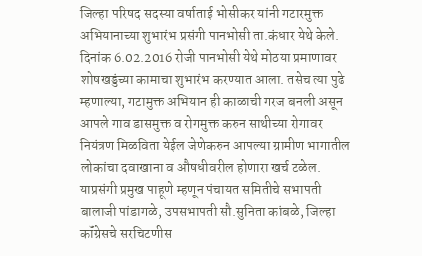जिल्हा परिषद सदस्या वर्षाताई भोसीकर यांनी गटारमुक्त अभियानाच्या शुभारंभ प्रसंगी पानभोसी ता.कंधार येथे केले. दिनांक 6.02.2016 रोजी पानभोसी येथे मोठया प्रमाणावर शोषखड्डंच्या कामाचा शुभारंभ करण्यात आला. तसेच त्या पुढे म्हणाल्या, गटामुक्त अभियान ही काळाची गरज बनली असून आपले गाव डासमुक्त व रोगमुक्त करुन साथीच्या रोगावर नियंत्रण मिळविता येईल जेणेकरुन आपल्या ग्रामीण भागातील लोकांचा दवाखाना व औषधीवरील होणारा खर्च टळेल. याप्रसंगी प्रमुख पाहूणे म्हणून पंचायत समितीचे सभापती बालाजी पांडागळे, उपसभापती सौ.सुनिता कांबळे, जिल्हा कॉंग्रेसचे सरचिटणीस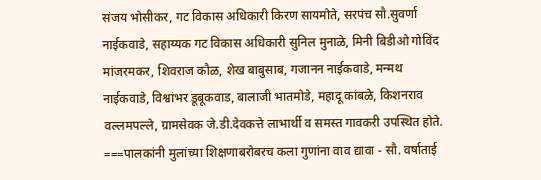संजय भोसीकर, गट विकास अधिकारी किरण सायमोते, सरपंच सौ.सुवर्णा नाईकवाडे, सहाय्यक गट विकास अधिकारी सुनिल मुनाळे, मिनी बिडीओ गोविंद मांजरमकर, शिवराज कौळ, शेख बाबुसाब, गजानन नाईकवाडे, मन्मथ नाईकवाडे, विश्वांभर डूबूकवाड, बालाजी भातमोडे, महादू कांबळे, किशनराव वल्लमपल्ले, ग्रामसेवक जे.डी.देवकत्ते लाभार्थी व समस्त गावकरी उपस्थित होते.
===पालकांनी मुलांच्या शिक्षणाबरोबरच कला गुणांना वाव द्यावा - सौ. वर्षाताई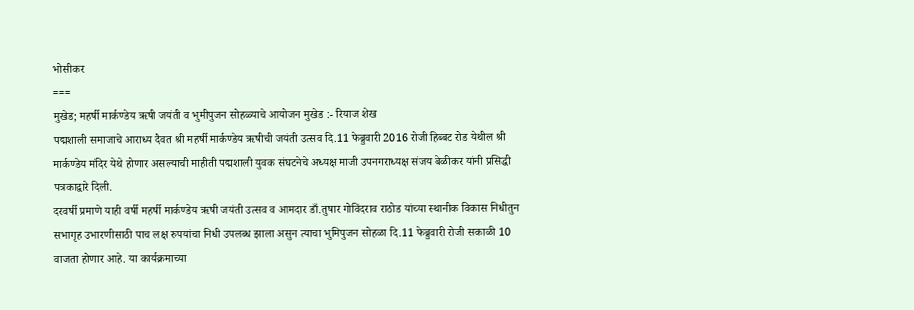भोसीकर
===
मुखेड; महर्षी मार्कण्डेय ऋषी जयंती व भुमीपुजन सोहळ्याचे आयोजन मुखेड :- रियाज शेख
पद्मशाली समाजाचे आराध्य दैवत श्री महर्षी मार्कण्डेय ऋषीची जयंती उत्सव दि.11 फेब्रुवारी 2016 रोजी हिब्बट रोड येथील श्री मार्कण्डेय मंदिर येथे होणार असल्याची माहीती पद्मशाली युवक संघटनेचे अध्यक्ष माजी उपनगराध्यक्ष संजय बेळीकर यांनी प्रसिद्धी पत्रकाद्वारे दिली.
दरवर्षी प्रमाणे याही वर्षी महर्षी मार्कण्डेय ऋषी जयंती उत्सव व आमदार डाँ.तुषार गोविंदराव राठोड यांच्या स्थानीक विकास निधीतुन सभागृह उभारणीसाठी पाच लक्ष रुपयांचा निधी उपलब्ध झाला असुन त्याचा भुमिपुजन सोहळा दि.11 फेब्रुवारी रोजी सकाळी 10 वाजता होणार आहे. या कार्यक्रमाच्या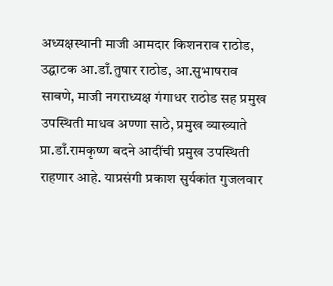अध्यक्षस्थानी माजी आमदार किशनराव राठोड, उद्घाटक आ.डाँ.तुषार राठोड, आ.सुभाषराव साबणे, माजी नगराध्यक्ष गंगाधर राठोड सह प्रमुख उपस्थिती माधव अण्णा साठे, प्रमुख व्याख्याते प्रा.डाँ.रामकृष्ण बदने आदींची प्रमुख उपस्थिती राहणार आहे. याप्रसंगी प्रकाश सुर्यकांत गुजलवार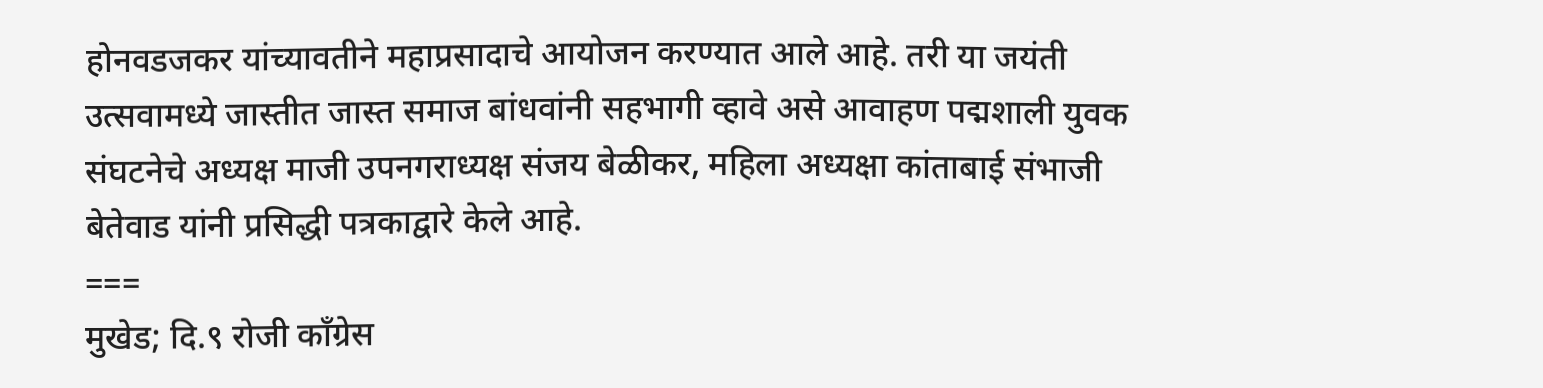होनवडजकर यांच्यावतीने महाप्रसादाचे आयोजन करण्यात आले आहे. तरी या जयंती उत्सवामध्ये जास्तीत जास्त समाज बांधवांनी सहभागी व्हावे असे आवाहण पद्मशाली युवक संघटनेचे अध्यक्ष माजी उपनगराध्यक्ष संजय बेळीकर, महिला अध्यक्षा कांताबाई संभाजी बेतेवाड यांनी प्रसिद्धी पत्रकाद्वारे केले आहे.
===
मुखेड; दि.९ रोजी काँग्रेस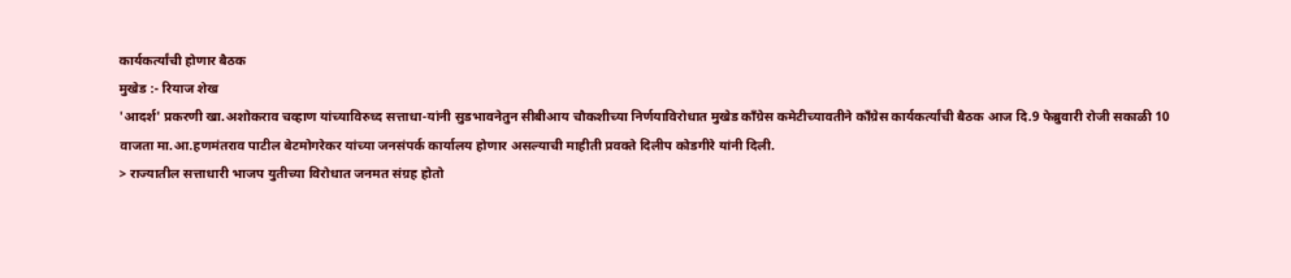कार्यकर्त्यांची होणार बैठक
मुखेड :- रियाज शेख
'आदर्श' प्रकरणी खा.अशोकराव चव्हाण यांच्याविरुध्द सत्ताधा-यांनी सुडभावनेतुन सीबीआय चौकशीच्या निर्णयाविरोधात मुखेड काँग्रेस कमेटीच्यावतीने काँग्रेस कार्यकर्त्यांची बैठक आज दि.9 फेब्रुवारी रोजी सकाळी 10 वाजता मा.आ.हणमंतराव पाटील बेटमोगरेकर यांच्या जनसंपर्क कार्यालय होणार असल्याची माहीती प्रवक्ते दिलीप कोडगीरे यांनी दिली.
> राज्यातील सत्ताधारी भाजप युतीच्या विरोधात जनमत संग्रह होतो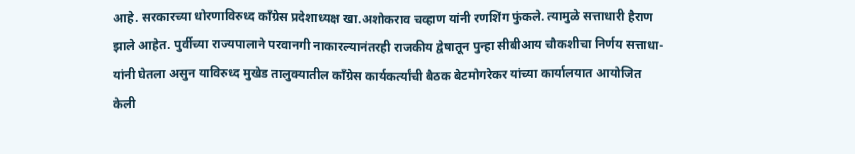आहे. सरकारच्या धोरणाविरुध्द काँग्रेस प्रदेशाध्यक्ष खा.अशोकराव चव्हाण यांनी रणशिंग फुंकले. त्यामुळे सत्ताधारी हैराण झाले आहेत. पुर्वीच्या राज्यपालाने परवानगी नाकारल्यानंतरही राजकीय द्वेषातून पुन्हा सीबीआय चौकशीचा निर्णय सत्ताधा-यांनी घेतला असुन याविरुध्द मुखेड तालुक्यातील काँग्रेस कार्यकर्त्यांची बैठक बेटमोगरेकर यांच्या कार्यालयात आयोजित केली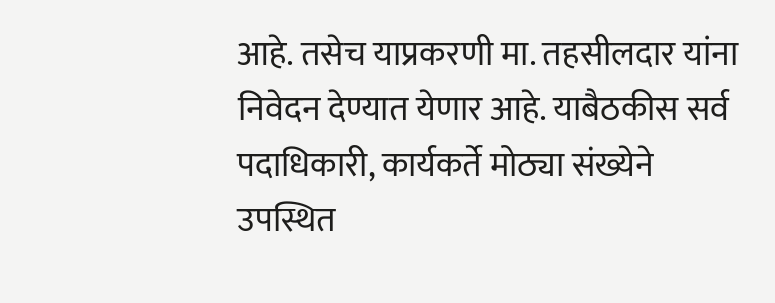आहे. तसेच याप्रकरणी मा. तहसीलदार यांना निवेदन देण्यात येणार आहे. याबैठकीस सर्व पदाधिकारी, कार्यकर्ते मोठ्या संख्येने उपस्थित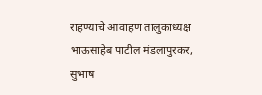राहण्याचे आवाहण तालुकाध्यक्ष भाऊसाहेब पाटील मंडलापुरकर, सुभाष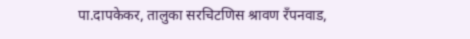पा.दापकेकर, तालुका सरचिटणिस श्रावण रँपनवाड,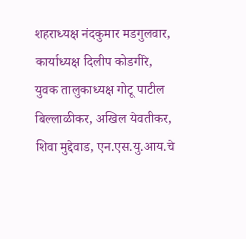शहराध्यक्ष नंदकुमार मडगुलवार, कार्याध्यक्ष दिलीप कोडगीरे, युवक तालुकाध्यक्ष गोटू पाटील बिल्लाळीकर, अखिल येवतीकर, शिवा मुद्देवाड, एन.एस.यु.आय.चे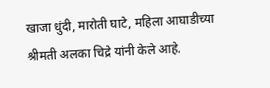खाजा धुंदी, मारोती घाटे, महिला आघाडीच्या श्रीमती अलका चिद्रे यांनी केले आहे.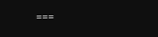===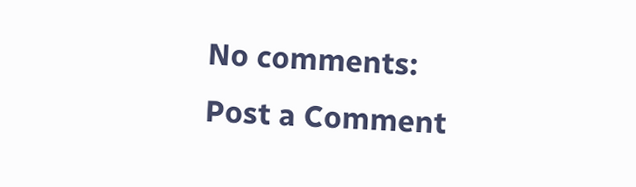No comments:
Post a Comment